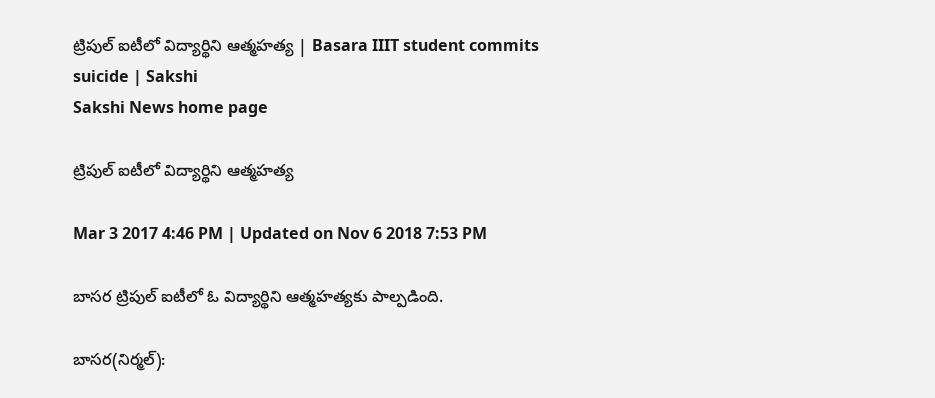ట్రిపుల్‌ ఐటీలో విద్యార్థిని ఆత్మహత్య | Basara IIIT student commits suicide | Sakshi
Sakshi News home page

ట్రిపుల్‌ ఐటీలో విద్యార్థిని ఆత్మహత్య

Mar 3 2017 4:46 PM | Updated on Nov 6 2018 7:53 PM

బాసర ట్రిపుల్‌ ఐటీలో ఓ విద్యార్థిని ఆత్మహత్యకు పాల్పడింది.

బాసర(నిర్మల్‌):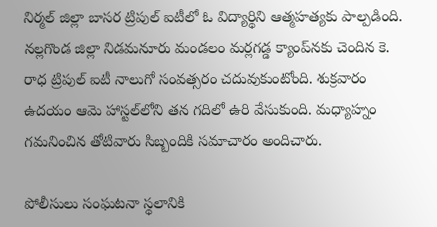నిర్మల్‌ జిల్లా బాసర ట్రిపుల్‌ ఐటీలో ఓ విద్యార్థిని ఆత్మహత్యకు పాల్పడింది. నల్లగొండ జిల్లా నిడమనూరు మండలం మర్లగడ్డ క్యాంప్‌నకు చెందిన కె. రాధ ట్రిపుల్‌ ఐటీ నాలుగో సంవత్సరం చదువుకుంటోంది. శుక్రవారం ఉదయం ఆమె హాస్టల్‌లోని తన గదిలో ఉరి వేసుకుంది. మధ్యాహ్నం గమనించిన తోటివారు సిబ్బందికి సమాచారం అందిచారు.

పోలీసులు సంఘటనా స్థలానికి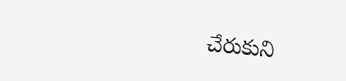చేరుకుని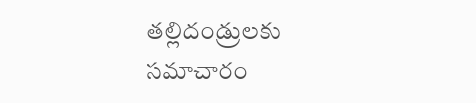తల్లిదండ్రులకు సమాచారం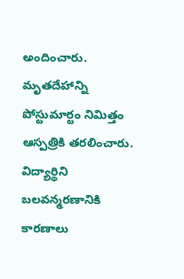అందించారు. మృతదేహాన్ని పోస్టుమార్టం నిమిత్తం ఆస్పత్రికి తరలించారు. విద్యార్థిని బలవన్మరణానికి కారణాలు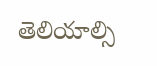తెలియాల్సి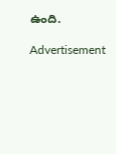ఉంది.

Advertisement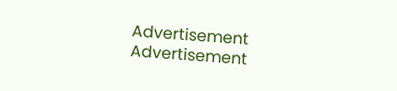Advertisement
Advertisement